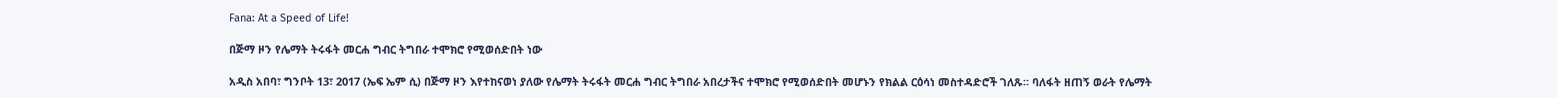Fana: At a Speed of Life!

በጅማ ዞን የሌማት ትሩፋት መርሐ ግብር ትግበራ ተሞክሮ የሚወሰድበት ነው

አዲስ አበባ፣ ግንቦት 13፣ 2017 (ኤፍ ኤም ሲ) በጅማ ዞን እየተከናወነ ያለው የሌማት ትሩፋት መርሐ ግብር ትግበራ አበረታችና ተሞክሮ የሚወሰድበት መሆኑን የክልል ርዕሳነ መስተዳድሮች ገለጹ። ባለፋት ዘጠኝ ወራት የሌማት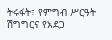ትሩፋት፣ የምግብ ሥርዓት ሽግግርና የአደጋ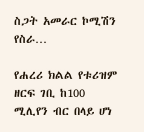ስጋት አመራር ኮሚሽን የስራ…

የሐረሪ ክልል የቱሪዝም ዘርፍ ገቢ ከ100 ሚሊየን ብር በላይ ሆነ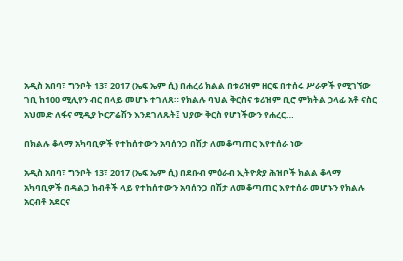አዲስ አበባ፣ ግንቦት 13፣ 2017 (ኤፍ ኤም ሲ) በሐረሪ ክልል በቱሪዝም ዘርፍ በተሰሩ ሥራዎች የሚገኘው ገቢ ከ100 ሚሊየን ብር በላይ መሆኑ ተገለጸ። የክልሉ ባህል ቅርስና ቱሪዝም ቢሮ ምክትል ኃላፊ አቶ ናስር አህመድ ለፋና ሚዲያ ኮርፖሬሽን እንደገለጹት፤ ህያው ቅርስ የሆነችውን የሐረር…

በክልሉ ቆላማ አካባቢዎች የተከሰተውን አባሰንጋ በሽታ ለመቆጣጠር እየተሰራ ነው

አዲስ አበባ፣ ግንቦት 13፣ 2017 (ኤፍ ኤም ሲ) በደቡብ ምዕራብ ኢትዮጵያ ሕዝቦች ክልል ቆላማ አካባቢዎች በዳልጋ ከብቶች ላይ የተከሰተውን አባሰንጋ በሽታ ለመቆጣጠር እየተሰራ መሆኑን የክልሉ አርብቶ አደርና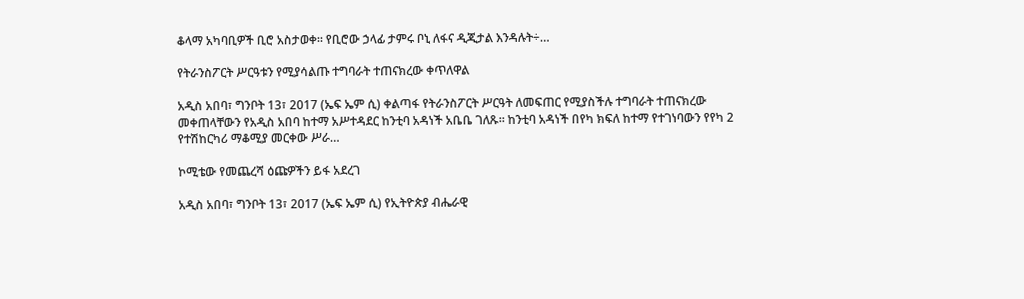ቆላማ አካባቢዎች ቢሮ አስታወቀ። የቢሮው ኃላፊ ታምሩ ቦኒ ለፋና ዲጂታል እንዳሉት÷…

የትራንስፖርት ሥርዓቱን የሚያሳልጡ ተግባራት ተጠናክረው ቀጥለዋል

አዲስ አበባ፣ ግንቦት 13፣ 2017 (ኤፍ ኤም ሲ) ቀልጣፋ የትራንስፖርት ሥርዓት ለመፍጠር የሚያስችሉ ተግባራት ተጠናክረው መቀጠላቸውን የአዲስ አበባ ከተማ አሥተዳደር ከንቲባ አዳነች አቤቤ ገለጹ። ከንቲባ አዳነች በየካ ክፍለ ከተማ የተገነባውን የየካ 2 የተሽከርካሪ ማቆሚያ መርቀው ሥራ…

ኮሚቴው የመጨረሻ ዕጩዎችን ይፋ አደረገ

አዲስ አበባ፣ ግንቦት 13፣ 2017 (ኤፍ ኤም ሲ) የኢትዮጵያ ብሔራዊ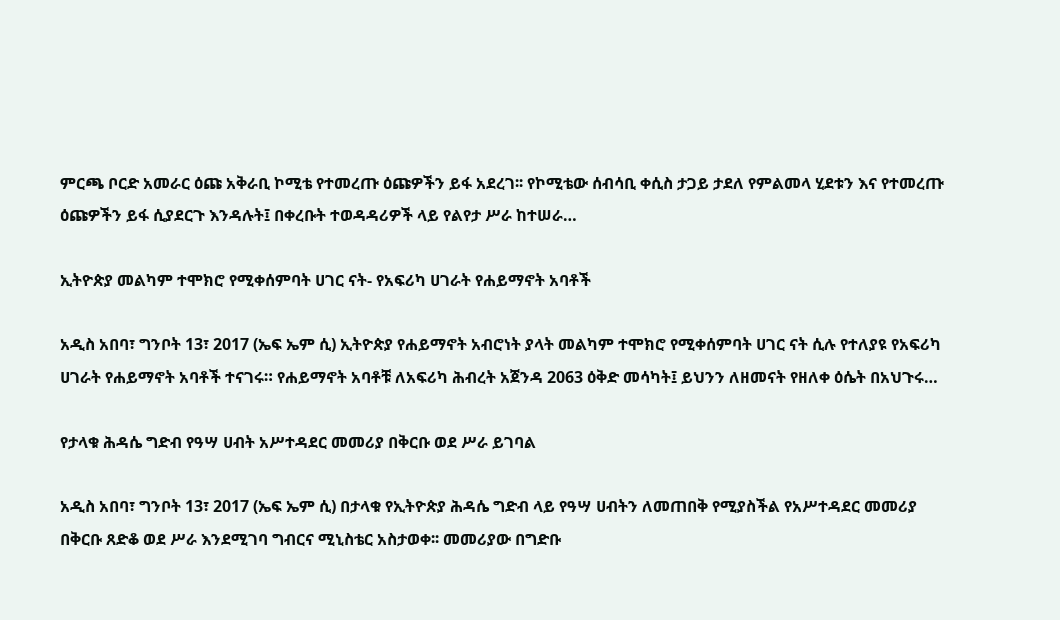ምርጫ ቦርድ አመራር ዕጩ አቅራቢ ኮሚቴ የተመረጡ ዕጩዎችን ይፋ አደረገ፡፡ የኮሚቴው ሰብሳቢ ቀሲስ ታጋይ ታደለ የምልመላ ሂደቱን እና የተመረጡ ዕጩዎችን ይፋ ሲያደርጉ እንዳሉት፤ በቀረቡት ተወዳዳሪዎች ላይ የልየታ ሥራ ከተሠራ…

ኢትዮጵያ መልካም ተሞክሮ የሚቀሰምባት ሀገር ናት- የአፍሪካ ሀገራት የሐይማኖት አባቶች

አዲስ አበባ፣ ግንቦት 13፣ 2017 (ኤፍ ኤም ሲ) ኢትዮጵያ የሐይማኖት አብሮነት ያላት መልካም ተሞክሮ የሚቀሰምባት ሀገር ናት ሲሉ የተለያዩ የአፍሪካ ሀገራት የሐይማኖት አባቶች ተናገሩ። የሐይማኖት አባቶቹ ለአፍሪካ ሕብረት አጀንዳ 2063 ዕቅድ መሳካት፤ ይህንን ለዘመናት የዘለቀ ዕሴት በአህጉሩ…

የታላቁ ሕዳሴ ግድብ የዓሣ ሀብት አሥተዳደር መመሪያ በቅርቡ ወደ ሥራ ይገባል

አዲስ አበባ፣ ግንቦት 13፣ 2017 (ኤፍ ኤም ሲ) በታላቁ የኢትዮጵያ ሕዳሴ ግድብ ላይ የዓሣ ሀብትን ለመጠበቅ የሚያስችል የአሥተዳደር መመሪያ በቅርቡ ጸድቆ ወደ ሥራ እንደሚገባ ግብርና ሚኒስቴር አስታወቀ፡፡ መመሪያው በግድቡ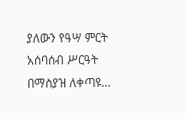ያለውን የዓሣ ምርት አሰባሰብ ሥርዓት በማስያዝ ለቀጣዩ…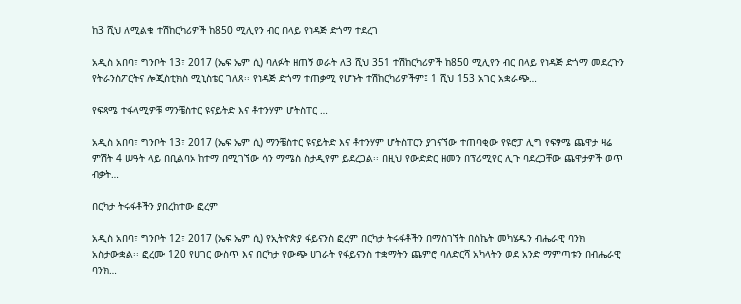ከ3 ሺህ ለሚልቁ ተሽከርካሪዎች ከ850 ሚሊየን ብር በላይ የነዳጅ ድጎማ ተደረገ

አዲስ አበባ፣ ግንቦት 13፣ 2017 (ኤፍ ኤም ሲ) ባለፉት ዘጠኝ ወራት ለ3 ሺህ 351 ተሽከርካሪዎች ከ850 ሚሊየን ብር በላይ የነዳጅ ድጎማ መደረጉን የትራንስፖርትና ሎጂስቲክስ ሚኒስቴር ገለጸ፡፡ የነዳጅ ድጎማ ተጠቃሚ የሆኑት ተሽከርካሪዎችም፤ 1 ሺህ 153 አገር አቋራጭ…

የፍጻሜ ተፋላሚዎቹ ማንቼስተር ዩናይትድ እና ቶተንሃም ሆትስፐር …

አዲስ አበባ፣ ግንቦት 13፣ 2017 (ኤፍ ኤም ሲ) ማንቼስተር ዩናይትድ እና ቶተንሃም ሆትስፐርን ያገናኘው ተጠባቂው የዩሮፓ ሊግ የፍፃሜ ጨዋታ ዛሬ ምሽት 4 ሠዓት ላይ በቢልባኦ ከተማ በሚገኘው ሳን ማሜስ ስታዲየም ይደረጋል፡፡ በዚህ የውድድር ዘመን በፕሪሚየር ሊጉ ባደረጋቸው ጨዋታዎች ወጥ ብቃት…

በርካታ ትሩፋቶችን ያበረከተው ፎረም

አዲስ አበባ፣ ግንቦት 12፣ 2017 (ኤፍ ኤም ሲ) የኢትዮጵያ ፋይናንስ ፎረም በርካታ ትሩፋቶችን በማስገኘት በስኬት መካሄዱን ብሔራዊ ባንክ አስታውቋል፡፡ ፎረሙ 120 የሀገር ውስጥ እና በርካታ የውጭ ሀገራት የፋይናንስ ተቋማትን ጨምሮ ባለድርሻ አካላትን ወደ አንድ ማምጣቱን በብሔራዊ ባንክ…